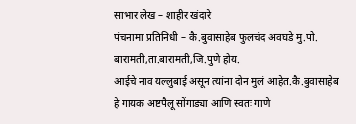साभार लेख – शाहीर खंदारे
पंचनामा प्रतिनिधी – कै.बुवासाहेब फुलचंद अवघडे मु.पो. बारामती,ता.बारामती,जि.पुणे होय.
आईचे नाव यल्लुबाई असून त्यांना दोन मुलं आहेत.कै.बुवासाहेब हे गायक अष्टपैलू सोंगाड्या आणि स्वतः गाणे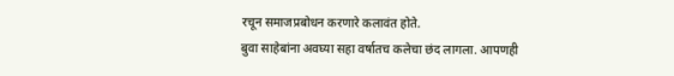रचून समाजप्रबोधन करणारे कलावंत होते.
बुवा साहेबांना अवघ्या सहा वर्षातच कलेचा छंद लागला. आपणही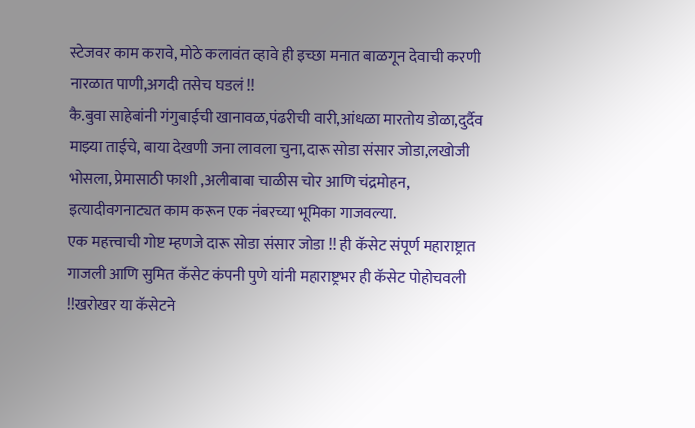स्टेजवर काम करावे, मोठे कलावंत व्हावे ही इच्छा मनात बाळगून देवाची करणी नारळात पाणी,अगदी तसेच घडलं !!
कै.बुवा साहेबांनी गंगुबाईची खानावळ,पंढरीची वारी,आंधळा मारतोय डोळा,दुर्दैव माझ्या ताईचे, बाया देखणी जना लावला चुना,दारू सोडा संसार जोडा,लखोजी भोसला, प्रेमासाठी फाशी ,अलीबाबा चाळीस चोर आणि चंद्रमोहन, इत्यादीवगनाट्यत काम करून एक नंबरच्या भूमिका गाजवल्या.
एक महत्त्वाची गोष्ट म्हणजे दारू सोडा संसार जोडा !! ही कॅसेट संपूर्ण महाराष्ट्रात गाजली आणि सुमित कॅसेट कंपनी पुणे यांनी महाराष्ट्रभर ही कॅसेट पोहोचवली !!खरोखर या कॅसेटने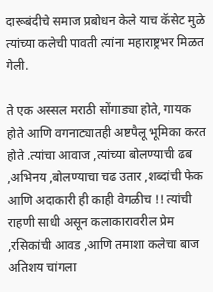दारूबंदीचे समाज प्रबोधन केले याच कॅसेट मुळे त्यांच्या कलेची पावती त्यांना महाराष्ट्रभर मिळत गेली.

ते एक अस्सल मराठी सोंगाड्या होते, गायक होते आणि वगनाट्यातही अष्टपैलू भूमिका करत होते .त्यांचा आवाज ,त्यांच्या बोलण्याची ढब ,अभिनय ,बोलण्याचा चढ उतार ,शब्दांची फेक आणि अदाकारी ही काही वेगळीच !! त्यांची राहणी साधी असून कलाकारावरील प्रेम ,रसिकांची आवड ,आणि तमाशा कलेचा बाज अतिशय चांगला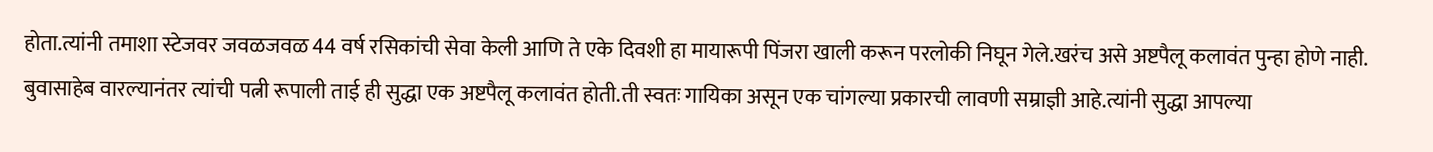होता.त्यांनी तमाशा स्टेजवर जवळजवळ 44 वर्ष रसिकांची सेवा केली आणि ते एके दिवशी हा मायारूपी पिंजरा खाली करून परलोकी निघून गेले.खरंच असे अष्टपैलू कलावंत पुन्हा होणे नाही.
बुवासाहेब वारल्यानंतर त्यांची पत्नी रूपाली ताई ही सुद्धा एक अष्टपैलू कलावंत होती.ती स्वतः गायिका असून एक चांगल्या प्रकारची लावणी सम्राज्ञी आहे.त्यांनी सुद्धा आपल्या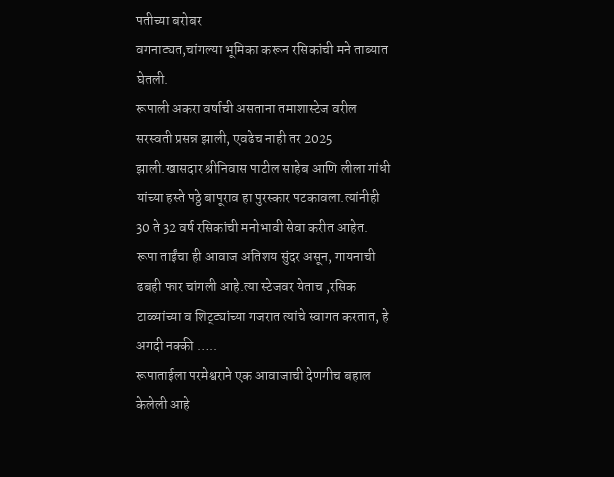पतीच्या बरोबर
वगनाट्यत,चांगल्या भूमिका करून रसिकांची मने ताब्यात घेतली.
रूपाली अकरा वर्षाची असताना तमाशास्टेज वरील सरस्वती प्रसन्न झाली, एवढेच नाही तर 2025 झाली.खासदार श्रीनिवास पाटील साहेब आणि लीला गांधी यांच्या हस्ते पठ्ठे बापूराव हा पुरस्कार पटकावला.त्यांनीही 30 ते 32 वर्ष रसिकांची मनोभावी सेवा करीत आहेत.
रूपा ताईंचा ही आवाज अतिशय सुंदर असून, गायनाची ढबही फार चांगली आहे.त्या स्टेजवर येताच ,रसिक टाळ्यांच्या व शिट्ट्यांच्या गजरात त्यांचे स्वागत करतात, हे अगदी नक्की …..
रूपाताईला परमेश्वराने एक आवाजाची देणगीच बहाल केलेली आहे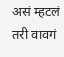असं म्हटलं तरी वावगं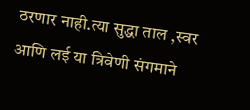ठरणार नाही.त्या सुद्धा ताल ,स्वर आणि लई या त्रिवेणी संगमाने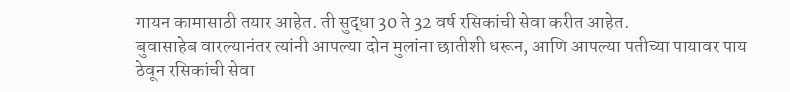गायन कामासाठी तयार आहेत. ती सुद्धा 30 ते 32 वर्ष रसिकांची सेवा करीत आहेत.
बुवासाहेब वारल्यानंतर त्यांनी आपल्या दोन मुलांना छातीशी धरून, आणि आपल्या पतीच्या पायावर पाय ठेवून रसिकांची सेवा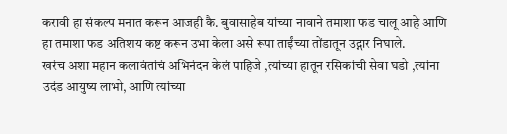करावी हा संकल्प मनात करून आजही कै. बुवासाहेब यांच्या नावाने तमाशा फड चालू आहे आणि हा तमाशा फड अतिशय कष्ट करून उभा केला असे रूपा ताईंच्या तोंडातून उद्गार निघाले.
खरंच अशा महान कलावंतांचं अभिनंदन केलं पाहिजे ,त्यांच्या हातून रसिकांची सेवा घडो ,त्यांना उदंड आयुष्य लाभो, आणि त्यांच्या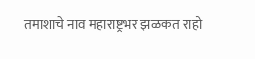तमाशाचे नाव महाराष्ट्रभर झळकत राहो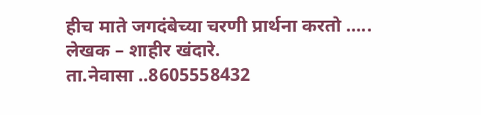हीच माते जगदंबेच्या चरणी प्रार्थना करतो …..
लेखक – शाहीर खंदारे.
ता.नेवासा ..8605558432